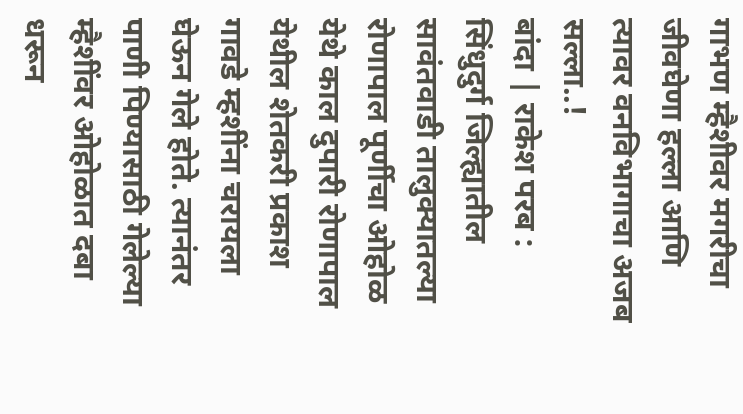गाभण म्हैशीवर मगरीचा जीवघेणा हल्ला आणि त्यावर वनविभागाचा अजब सल्ला..!
बांदा | राकेश परब : सिंधुदुर्ग जिल्ह्यातील सावंतवाडी तालुक्यातल्या रोणापाल पूर्णीचा ओहोळ येथे काल दुपारी रोणापाल येथील शेतकरी प्रकाश गावडे म्हशींना चरायला घेऊन गेले होते. त्यानंतर पाणी पिण्यासाठी गेलेल्या म्हैशींवर ओहोळात दबा धरून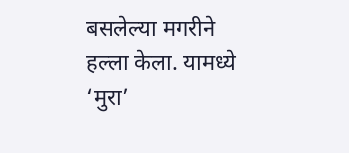बसलेल्या मगरीने हल्ला केला. यामध्ये ‘मुरा’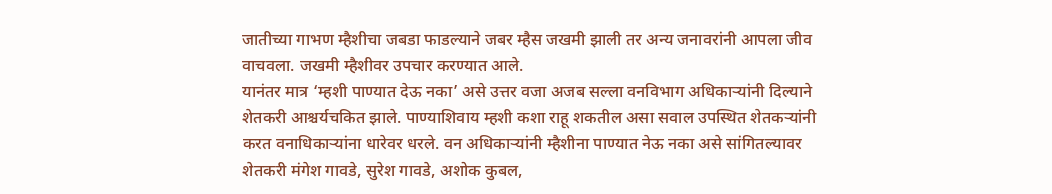जातीच्या गाभण म्हैशीचा जबडा फाडल्याने जबर म्हैस जखमी झाली तर अन्य जनावरांनी आपला जीव वाचवला. जखमी म्हैशीवर उपचार करण्यात आले.
यानंतर मात्र ‘म्हशी पाण्यात देऊ नका’ असे उत्तर वजा अजब सल्ला वनविभाग अधिकाऱ्यांनी दिल्याने शेतकरी आश्चर्यचकित झाले. पाण्याशिवाय म्हशी कशा राहू शकतील असा सवाल उपस्थित शेतकऱ्यांनी करत वनाधिकाऱ्यांना धारेवर धरले. वन अधिकाऱ्यांनी म्हैशीना पाण्यात नेऊ नका असे सांगितल्यावर शेतकरी मंगेश गावडे, सुरेश गावडे, अशोक कुबल,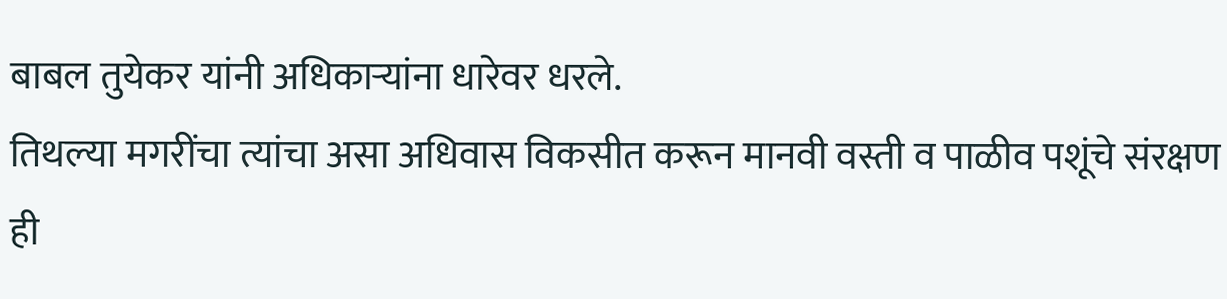बाबल तुयेकर यांनी अधिकाऱ्यांना धारेवर धरले.
तिथल्या मगरींचा त्यांचा असा अधिवास विकसीत करून मानवी वस्ती व पाळीव पशूंचे संरक्षण ही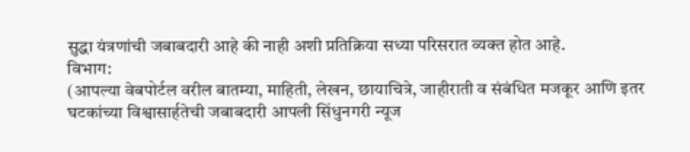सुद्धा यंत्रणांची जबाबदारी आहे की नाही अशी प्रतिक्रिया सध्या परिसरात व्यक्त होत आहे.
विभाग:
(आपल्या वेबपोर्टल वरील बातम्या, माहिती, लेखन, छायाचित्रे, जाहीराती व संबंधित मजकूर आणि इतर घटकांच्या विश्वासार्हतेची जबाबदारी आपली सिंधुनगरी न्यूज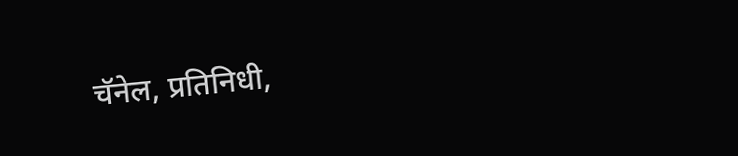चॅनेल, प्रतिनिधी,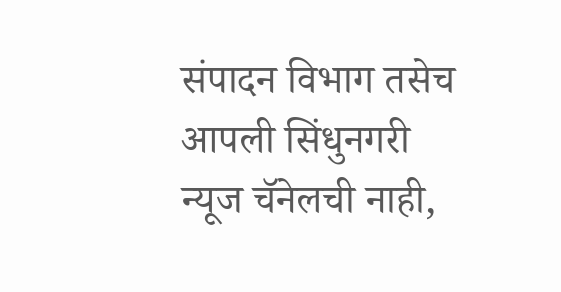संपादन विभाग तसेच आपली सिंधुनगरी न्यूज चॅनेलची नाही,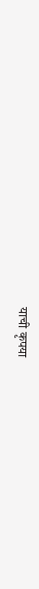याची कृपया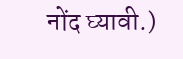नोंद घ्यावी.)